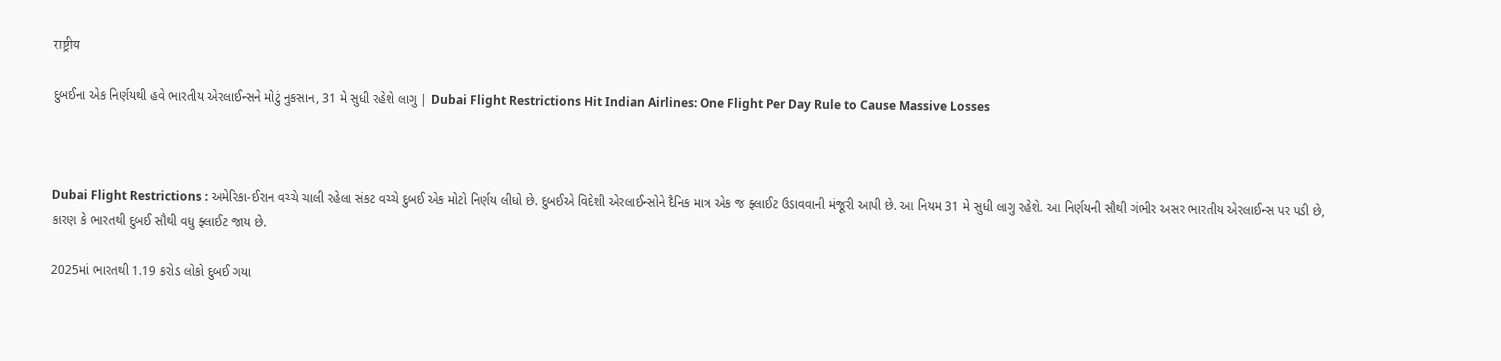राष्ट्रीय

દુબઈના એક નિર્ણયથી હવે ભારતીય એરલાઈન્સને મોટું નુકસાન, 31 મે સુધી રહેશે લાગુ | Dubai Flight Restrictions Hit Indian Airlines: One Flight Per Day Rule to Cause Massive Losses



Dubai Flight Restrictions : અમેરિકા-ઈરાન વચ્ચે ચાલી રહેલા સંકટ વચ્ચે દુબઈ એક મોટો નિર્ણય લીધો છે. દુબઈએ વિદેશી એરલાઈન્સોને દૈનિક માત્ર એક જ ફ્લાઈટ ઉડાવવાની મંજૂરી આપી છે. આ નિયમ 31 મે સુધી લાગુ રહેશે. આ નિર્ણયની સૌથી ગંભીર અસર ભારતીય એરલાઈન્સ પર પડી છે, કારણ કે ભારતથી દુબઈ સૌથી વધુ ફ્લાઈટ જાય છે.

2025માં ભારતથી 1.19 કરોડ લોકો દુબઈ ગયા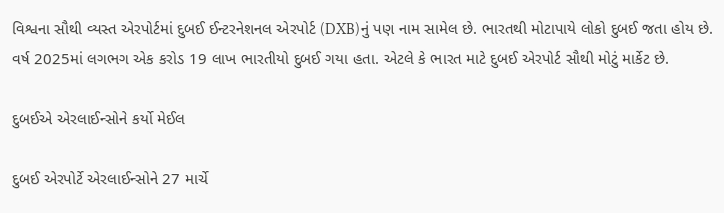વિશ્વના સૌથી વ્યસ્ત એરપોર્ટમાં દુબઈ ઈન્ટરનેશનલ એરપોર્ટ (DXB)નું પણ નામ સામેલ છે. ભારતથી મોટાપાયે લોકો દુબઈ જતા હોય છે. વર્ષ 2025માં લગભગ એક કરોડ 19 લાખ ભારતીયો દુબઈ ગયા હતા. એટલે કે ભારત માટે દુબઈ એરપોર્ટ સૌથી મોટું માર્કેટ છે.

દુબઈએ એરલાઈન્સોને કર્યો મેઈલ

દુબઈ એરપોર્ટે એરલાઈન્સોને 27 માર્ચે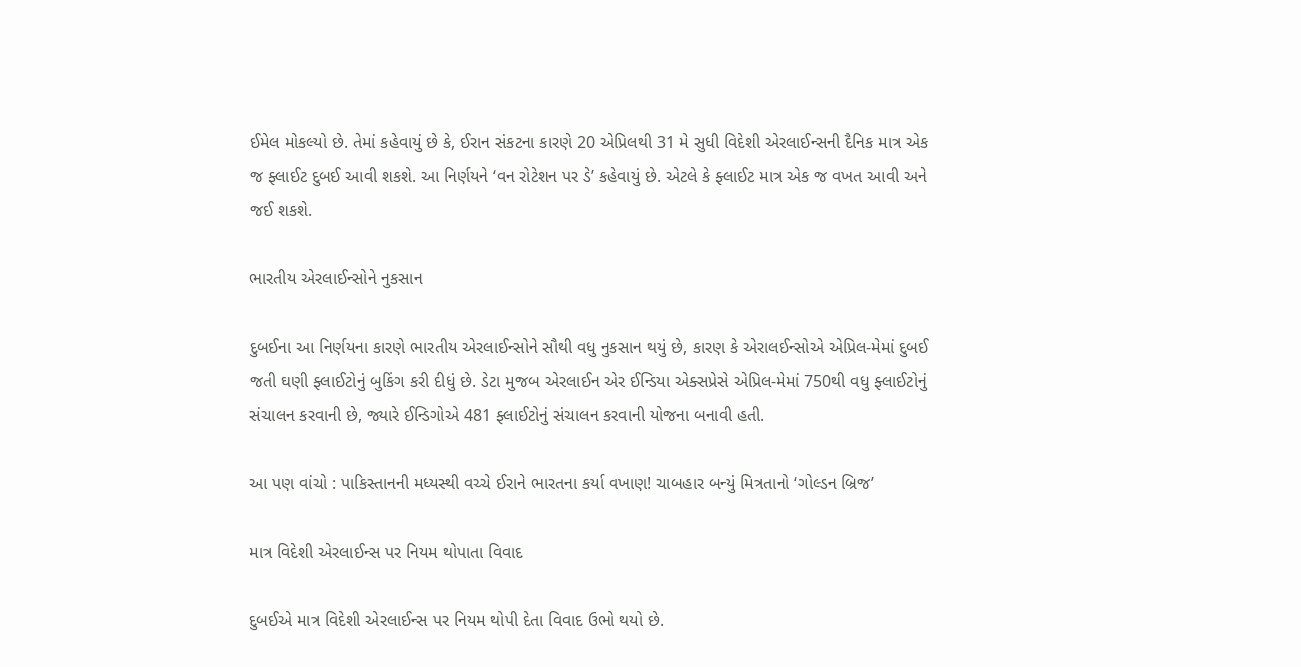ઈમેલ મોકલ્યો છે. તેમાં કહેવાયું છે કે, ઈરાન સંકટના કારણે 20 એપ્રિલથી 31 મે સુધી વિદેશી એરલાઈન્સની દૈનિક માત્ર એક જ ફ્લાઈટ દુબઈ આવી શકશે. આ નિર્ણયને ‘વન રોટેશન પર ડે’ કહેવાયું છે. એટલે કે ફ્લાઈટ માત્ર એક જ વખત આવી અને જઈ શકશે.

ભારતીય એરલાઈન્સોને નુકસાન

દુબઈના આ નિર્ણયના કારણે ભારતીય એરલાઈન્સોને સૌથી વધુ નુકસાન થયું છે, કારણ કે એરાલઈન્સોએ એપ્રિલ-મેમાં દુબઈ જતી ઘણી ફ્લાઈટોનું બુકિંગ કરી દીધું છે. ડેટા મુજબ એરલાઈન એર ઈન્ડિયા એક્સપ્રેસે એપ્રિલ-મેમાં 750થી વધુ ફ્લાઈટોનું સંચાલન કરવાની છે, જ્યારે ઈન્ડિગોએ 481 ફ્લાઈટોનું સંચાલન કરવાની યોજના બનાવી હતી.

આ પણ વાંચો : પાકિસ્તાનની મધ્યસ્થી વચ્ચે ઈરાને ભારતના કર્યા વખાણ! ચાબહાર બન્યું મિત્રતાનો ‘ગોલ્ડન બ્રિજ’

માત્ર વિદેશી એરલાઈન્સ પર નિયમ થોપાતા વિવાદ

દુબઈએ માત્ર વિદેશી એરલાઈન્સ પર નિયમ થોપી દેતા વિવાદ ઉભો થયો છે.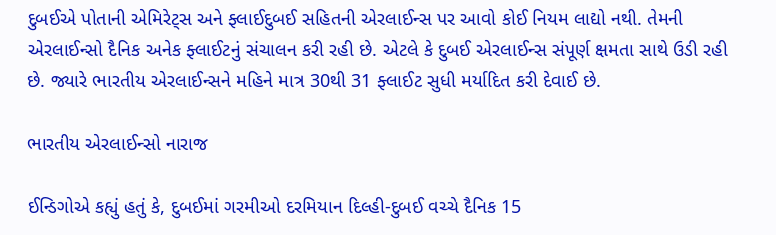દુબઈએ પોતાની એમિરેટ્સ અને ફ્લાઈદુબઈ સહિતની એરલાઈન્સ પર આવો કોઈ નિયમ લાદ્યો નથી. તેમની એરલાઈન્સો દૈનિક અનેક ફ્લાઈટનું સંચાલન કરી રહી છે. એટલે કે દુબઈ એરલાઈન્સ સંપૂર્ણ ક્ષમતા સાથે ઉડી રહી છે. જ્યારે ભારતીય એરલાઈન્સને મહિને માત્ર 30થી 31 ફ્લાઈટ સુધી મર્યાદિત કરી દેવાઈ છે.

ભારતીય એરલાઈન્સો નારાજ

ઈન્ડિગોએ કહ્યું હતું કે, દુબઈમાં ગરમીઓ દરમિયાન દિલ્હી-દુબઈ વચ્ચે દૈનિક 15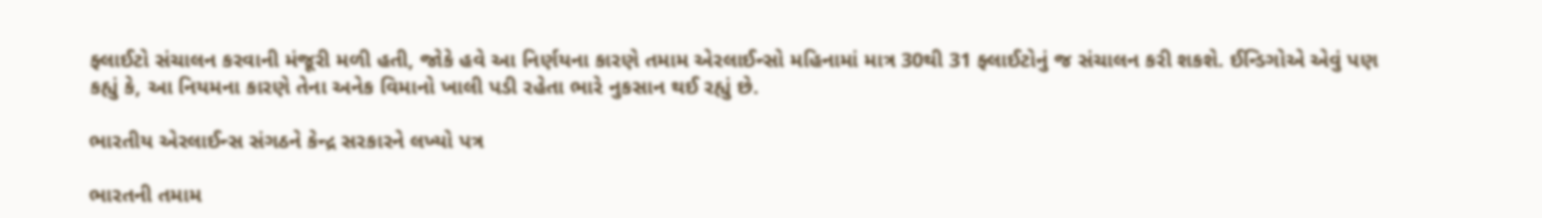ફ્લાઈટો સંચાલન કરવાની મંજૂરી મળી હતી, જોકે હવે આ નિર્ણયના કારણે તમામ એરલાઈન્સો મહિનામાં માત્ર 30થી 31 ફ્લાઈટોનું જ સંચાલન કરી શકશે. ઈન્ડિગોએ એવું પણ કહ્યું કે, આ નિયમના કારણે તેના અનેક વિમાનો ખાલી પડી રહેતા ભારે નુકસાન થઈ રહ્યું છે.

ભારતીય એરલાઈન્સ સંગઠને કેન્દ્ર સરકારને લખ્યો પત્ર

ભારતની તમામ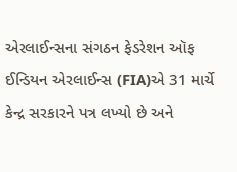એરલાઈન્સના સંગઠન ફેડરેશન ઑફ ઈન્ડિયન એરલાઈન્સ (FIA)એ 31 માર્ચે કેન્દ્ર સરકારને પત્ર લખ્યો છે અને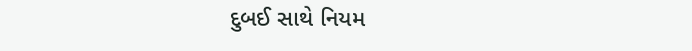દુબઈ સાથે નિયમ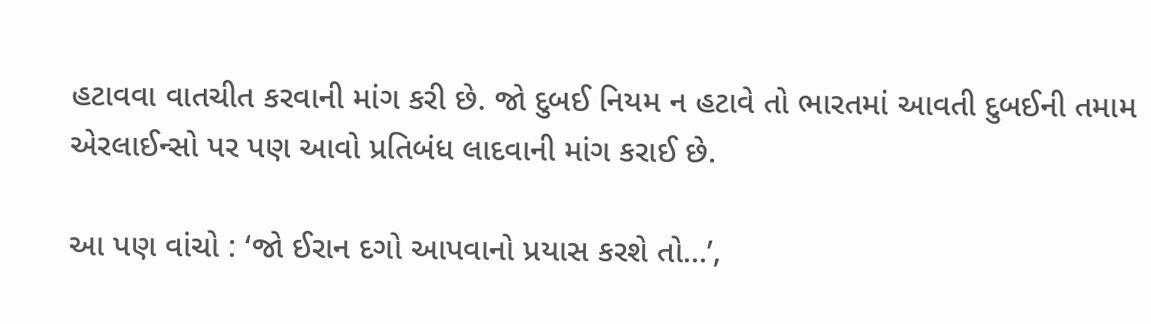હટાવવા વાતચીત કરવાની માંગ કરી છે. જો દુબઈ નિયમ ન હટાવે તો ભારતમાં આવતી દુબઈની તમામ એરલાઈન્સો પર પણ આવો પ્રતિબંધ લાદવાની માંગ કરાઈ છે.

આ પણ વાંચો : ‘જો ઈરાન દગો આપવાનો પ્રયાસ કરશે તો…’,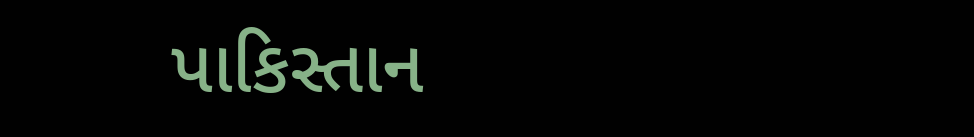પાકિસ્તાન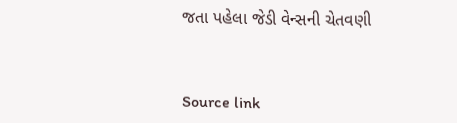જતા પહેલા જેડી વેન્સની ચેતવણી



Source link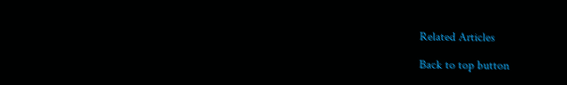Related Articles

Back to top button